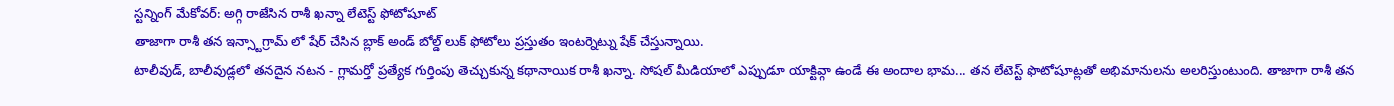స్టన్నింగ్ మేకోవర్: అగ్గి రాజేసిన రాశీ ఖన్నా లేటెస్ట్ ఫోటోషూట్
తాజాగా రాశీ తన ఇన్స్టాగ్రామ్ లో షేర్ చేసిన బ్లాక్ అండ్ బోల్డ్ లుక్ ఫోటోలు ప్రస్తుతం ఇంటర్నెట్ను షేక్ చేస్తున్నాయి.
టాలీవుడ్, బాలీవుడ్లలో తనదైన నటన - గ్లామర్తో ప్రత్యేక గుర్తింపు తెచ్చుకున్న కథానాయిక రాశీ ఖన్నా. సోషల్ మీడియాలో ఎప్పుడూ యాక్టివ్గా ఉండే ఈ అందాల భామ... తన లేటెస్ట్ ఫొటోషూట్లతో అభిమానులను అలరిస్తుంటుంది. తాజాగా రాశీ తన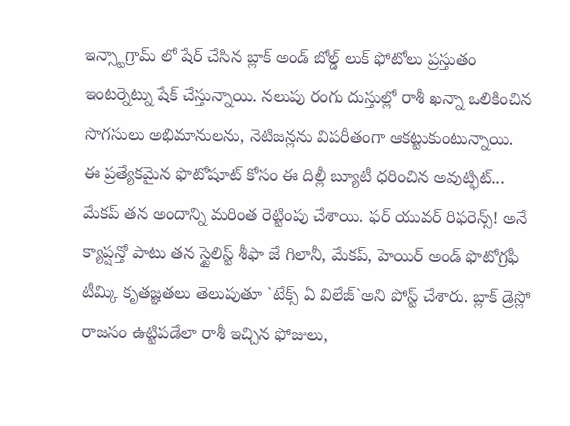ఇన్స్టాగ్రామ్ లో షేర్ చేసిన బ్లాక్ అండ్ బోల్డ్ లుక్ ఫోటోలు ప్రస్తుతం ఇంటర్నెట్ను షేక్ చేస్తున్నాయి. నలుపు రంగు దుస్తుల్లో రాశీ ఖన్నా ఒలికించిన సొగసులు అభిమానులను, నెటిజన్లను విపరీతంగా ఆకట్టుకుంటున్నాయి.
ఈ ప్రత్యేకమైన ఫొటోషూట్ కోసం ఈ దిల్లీ బ్యూటీ ధరించిన అవుట్ఫిట్... మేకప్ తన అందాన్ని మరింత రెట్టింపు చేశాయి. ఫర్ యువర్ రిఫరెన్స్! అనే క్యాప్షన్తో పాటు తన స్టైలిస్ట్ శీఫా జే గిలానీ, మేకప్, హెయిర్ అండ్ ఫొటోగ్రఫీ టీమ్కి కృతజ్ఞతలు తెలుపుతూ `టేక్స్ ఏ విలేజ్`అని పోస్ట్ చేశారు. బ్లాక్ డ్రెస్లో రాజసం ఉట్టిపడేలా రాశీ ఇచ్చిన ఫోజులు,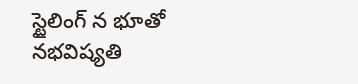స్టైలింగ్ న భూతో నభవిష్యతి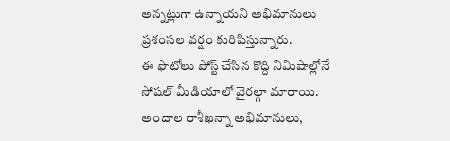అన్నట్లుగా ఉన్నాయని అభిమానులు ప్రశంసల వర్షం కురిపిస్తున్నారు.
ఈ ఫొటోలు పోస్ట్ చేసిన కొద్ది నిమిషాల్లోనే సోషల్ మీడియాలో వైరల్గా మారాయి. అందాల రాశీఖన్నా అభిమానులు,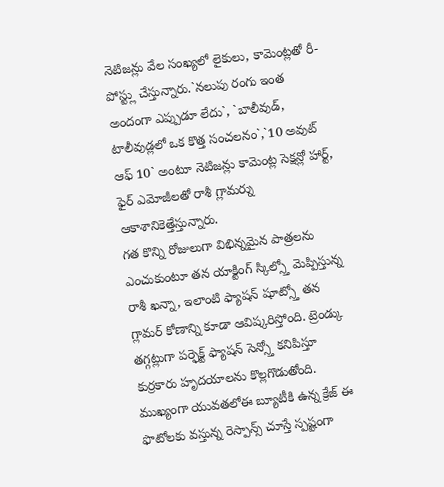నెటిజన్లు వేల సంఖ్యలో లైకులు, కామెంట్లతో రీ-పోస్ట్లు చేస్తున్నారు.`నలుపు రంగు ఇంత అందంగా ఎప్పుడూ లేదు`, `బాలీవుడ్, టాలీవుడ్లలో ఒక కొత్త సంచలనం`,`10 అవుట్ ఆఫ్ 10` అంటూ నెటిజన్లు కామెంట్ల సెక్షన్లో హార్ట్, ఫైర్ ఎమోజీలతో రాశీ గ్లామర్ను ఆకాశానికెత్తేస్తున్నారు.
గత కొన్ని రోజులుగా విభిన్నమైన పాత్రలను ఎంచుకుంటూ తన యాక్టింగ్ స్కిల్స్తో మెప్పిస్తున్న రాశీ ఖన్నా, ఇలాంటి ఫ్యాషన్ షూట్స్తో తన గ్లామర్ కోణాన్ని కూడా ఆవిష్కరిస్తోంది. ట్రెండ్కు తగ్గట్లుగా పర్ఫెక్ట్ ఫ్యాషన్ సెన్స్తో కనిపిస్తూ కుర్రకారు హృదయాలను కొల్లగొడుతోంది. ముఖ్యంగా యువతలోఈ బ్యూటీకి ఉన్న క్రేజ్ ఈ ఫొటోలకు వస్తున్న రెస్పాన్స్ చూస్తే స్పష్టంగా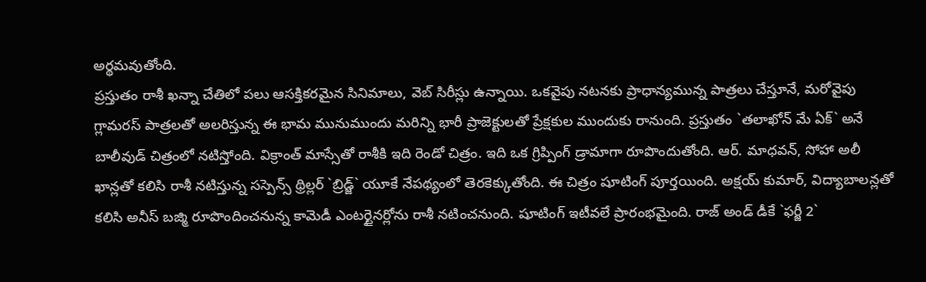అర్థమవుతోంది.
ప్రస్తుతం రాశీ ఖన్నా చేతిలో పలు ఆసక్తికరమైన సినిమాలు, వెబ్ సిరీస్లు ఉన్నాయి. ఒకవైపు నటనకు ప్రాధాన్యమున్న పాత్రలు చేస్తూనే, మరోవైపు గ్లామరస్ పాత్రలతో అలరిస్తున్న ఈ భామ మునుముందు మరిన్ని భారీ ప్రాజెక్టులతో ప్రేక్షకుల ముందుకు రానుంది. ప్రస్తుతం `తలాఖోన్ మే ఏక్` అనే బాలీవుడ్ చిత్రంలో నటిస్తోంది. విక్రాంత్ మాస్సేతో రాశీకి ఇది రెండో చిత్రం. ఇది ఒక గ్రిప్పింగ్ డ్రామాగా రూపొందుతోంది. ఆర్. మాధవన్, సోహా అలీ ఖాన్లతో కలిసి రాశీ నటిస్తున్న సస్పెన్స్ థ్రిల్లర్ `బ్రిడ్జ్` యూకే నేపథ్యంలో తెరకెక్కుతోంది. ఈ చిత్రం షూటింగ్ పూర్తయింది. అక్షయ్ కుమార్, విద్యాబాలన్లతో కలిసి అనీస్ బజ్మి రూపొందించనున్న కామెడీ ఎంటర్టైనర్లోను రాశీ నటించనుంది. షూటింగ్ ఇటీవలే ప్రారంభమైంది. రాజ్ అండ్ డీకే `ఫర్జీ 2`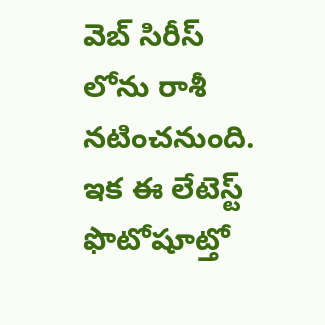వెబ్ సిరీస్ లోను రాశీ నటించనుంది. ఇక ఈ లేటెస్ట్ ఫొటోషూట్తో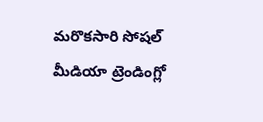మరొకసారి సోషల్ మీడియా ట్రెండింగ్లో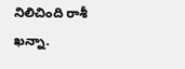నిలిచింది రాశీ ఖన్నా.